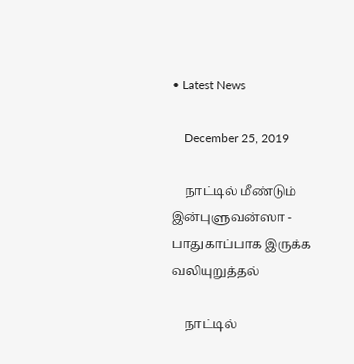• Latest News

    December 25, 2019

    நாட்டில் மீண்டும் இன்புளுவன்ஸா - பாதுகாப்பாக இருக்க வலியுறுத்தல்

    நாட்டில்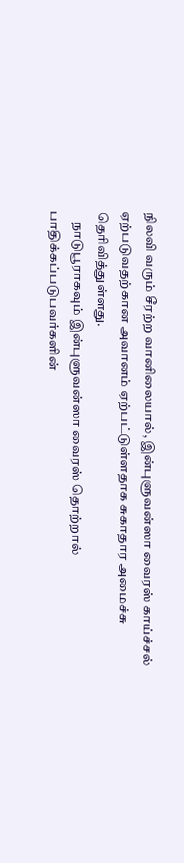நிலவி வரும் சீரற்ற வானிலையால், இன்புளுவன்ஸா வைரஸ் காய்ச்சல் ஏற்படுவதற்கான அவானம் ஏற்பட்டுள்ளதாக சுகாதார அமைச்சு தெரிவித்துள்ளது.
    நாடுபூராகவும் இன்புளுவன்ஸா வைரஸ் தொற்றால் பாதிக்கப்படுபவர்களின்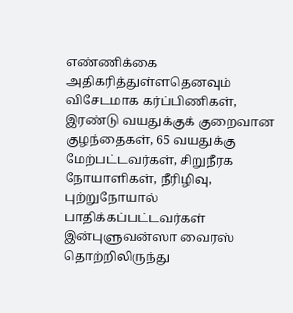எண்ணிக்கை அதிகரித்துள்ளதெனவும் விசேடமாக கர்ப்பிணிகள், இரண்டு வயதுக்குக் குறைவான குழந்தைகள், 65 வயதுக்கு மேற்பட்டவர்கள், சிறுநீரக நோயாளிகள், நீரிழிவு, புற்றுநோயால் பாதிக்கப்பட்டவர்கள் இன்புளுவன்ஸா வைரஸ் தொற்றிலிருந்து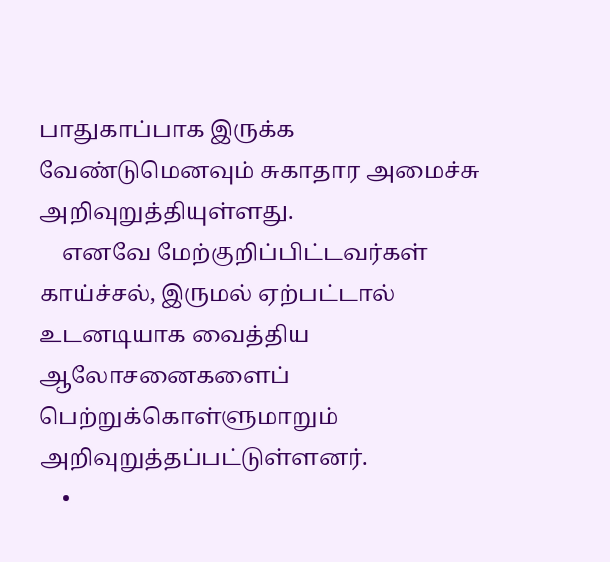பாதுகாப்பாக இருக்க வேண்டுமெனவும் சுகாதார அமைச்சு அறிவுறுத்தியுள்ளது.
    எனவே மேற்குறிப்பிட்டவர்கள் காய்ச்சல், இருமல் ஏற்பட்டால் உடனடியாக வைத்திய ஆலோசனைகளைப் பெற்றுக்கொள்ளுமாறும் அறிவுறுத்தப்பட்டுள்ளனர்.
    •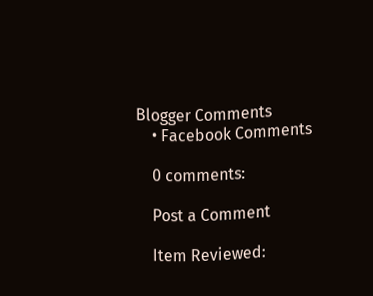Blogger Comments
    • Facebook Comments

    0 comments:

    Post a Comment

    Item Reviewed: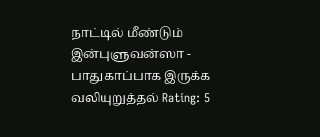நாட்டில் மீண்டும் இன்புளுவன்ஸா - பாதுகாப்பாக இருக்க வலியுறுத்தல் Rating: 5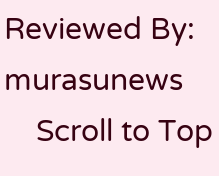Reviewed By: murasunews
    Scroll to Top